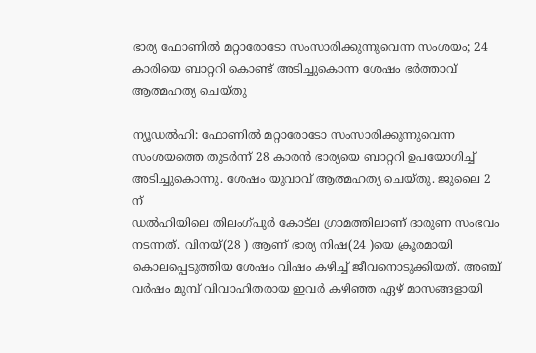ഭാര്യ ഫോണില്‍ മറ്റാരോടോ സംസാരിക്കുന്നുവെന്ന സംശയം; 24 കാരിയെ ബാറ്ററി കൊണ്ട് അടിച്ചുകൊന്ന ശേഷം ഭര്‍ത്താവ് ആത്മഹത്യ ചെയ്തു

ന്യൂഡല്‍ഹി: ഫോണില്‍ മറ്റാരോടോ സംസാരിക്കുന്നുവെന്ന സംശയത്തെ തുടര്‍ന്ന് 28 കാരന്‍ ഭാര്യയെ ബാറ്ററി ഉപയോഗിച്ച് അടിച്ചുകൊന്നു. ശേഷം യുവാവ് ആത്മഹത്യ ചെയ്തു. ജുലൈ 2 ന്
ഡല്‍ഹിയിലെ തിലംഗ്പുര്‍ കോട്ല ഗ്രാമത്തിലാണ് ദാരുണ സംഭവം നടന്നത്. വിനയ്(28 ) ആണ് ഭാര്യ നിഷ(24 )യെ ക്രൂരമായി കൊലപ്പെടുത്തിയ ശേഷം വിഷം കഴിച്ച് ജീവനൊടുക്കിയത്. അഞ്ച് വര്‍ഷം മുമ്പ് വിവാഹിതരായ ഇവര്‍ കഴിഞ്ഞ ഏഴ് മാസങ്ങളായി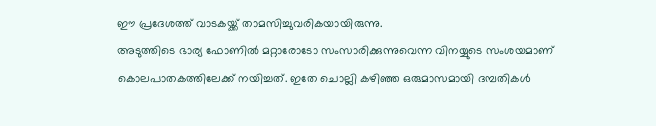ഈ പ്രദേശത്ത് വാടകയ്ക്ക് താമസിച്ചുവരികയായിരുന്നു.
അടുത്തിടെ ഭാര്യ ഫോണില്‍ മറ്റാരോടോ സംസാരിക്കുന്നുവെന്ന വിനയ്യുടെ സംശയമാണ് കൊലപാതകത്തിലേക്ക് നയിച്ചത്. ഇതേ ചൊല്ലി കഴിഞ്ഞ ഒരുമാസമായി ദമ്പതികള്‍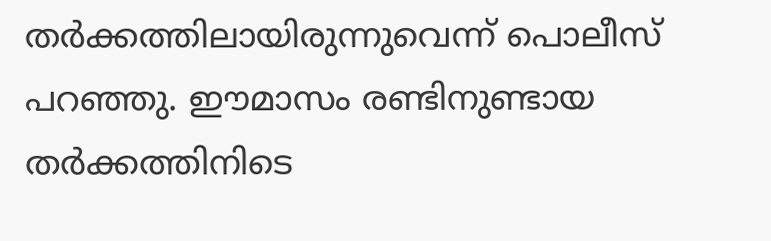തര്‍ക്കത്തിലായിരുന്നുവെന്ന് പൊലീസ് പറഞ്ഞു. ഈമാസം രണ്ടിനുണ്ടായ തര്‍ക്കത്തിനിടെ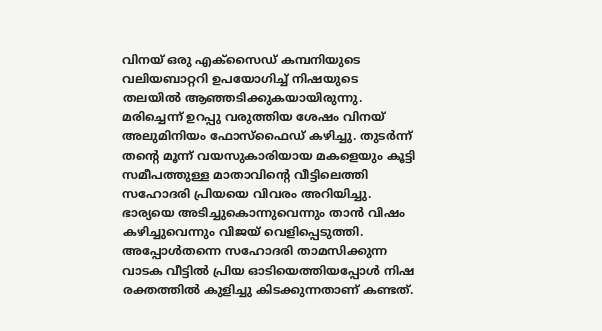വിനയ് ഒരു എക്‌സൈഡ് കമ്പനിയുടെ വലിയബാറ്ററി ഉപയോഗിച്ച് നിഷയുടെ തലയില്‍ ആഞ്ഞടിക്കുകയായിരുന്നു. മരിച്ചെന്ന് ഉറപ്പു വരുത്തിയ ശേഷം വിനയ് അലുമിനിയം ഫോസ്‌ഫൈഡ് കഴിച്ചു. തുടര്‍ന്ന് തന്റെ മൂന്ന് വയസുകാരിയായ മകളെയും കൂട്ടി സമീപത്തുള്ള മാതാവിന്റെ വീട്ടിലെത്തി സഹോദരി പ്രിയയെ വിവരം അറിയിച്ചു. ഭാര്യയെ അടിച്ചുകൊന്നുവെന്നും താന്‍ വിഷം കഴിച്ചുവെന്നും വിജയ് വെളിപ്പെടുത്തി. അപ്പോള്‍തന്നെ സഹോദരി താമസിക്കുന്ന വാടക വീട്ടില്‍ പ്രിയ ഓടിയെത്തിയപ്പോള്‍ നിഷ രക്തത്തില്‍ കുളിച്ചു കിടക്കുന്നതാണ് കണ്ടത്.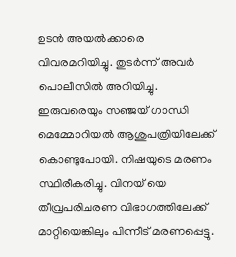ഉടന്‍ അയല്‍ക്കാരെ വിവരമറിയിച്ചു. തുടര്‍ന്ന് അവര്‍ പൊലീസില്‍ അറിയിച്ചു. ഇരുവരെയും സഞ്ജയ് ഗാന്ധി മെമ്മോറിയല്‍ ആശുപത്രിയിലേക്ക് കൊണ്ടുപോയി. നിഷയുടെ മരണം സ്ഥിരീകരിച്ചു. വിനയ് യെ തീവ്രപരിചരണ വിഭാഗത്തിലേക്ക് മാറ്റിയെങ്കിലും പിന്നീട് മരണപ്പെട്ടു.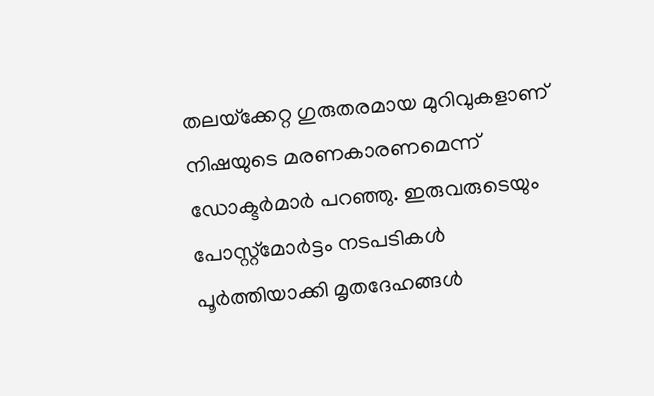തലയ്‌ക്കേറ്റ ഗുരുതരമായ മുറിവുകളാണ് നിഷയുടെ മരണകാരണമെന്ന് ഡോക്ടര്‍മാര്‍ പറഞ്ഞു. ഇരുവരുടെയും പോസ്റ്റ്മോര്‍ട്ടം നടപടികള്‍ പൂര്‍ത്തിയാക്കി മൃതദേഹങ്ങള്‍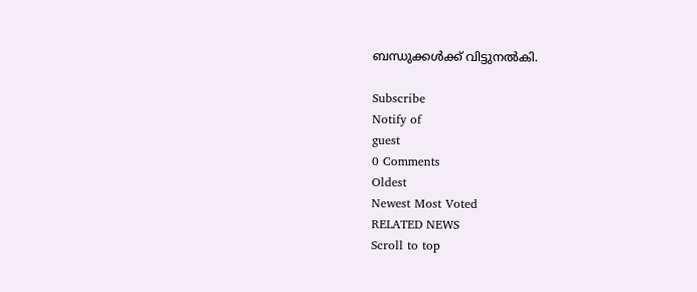ബന്ധുക്കള്‍ക്ക് വിട്ടുനല്‍കി.

Subscribe
Notify of
guest
0 Comments
Oldest
Newest Most Voted
RELATED NEWS
Scroll to top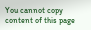You cannot copy content of this page